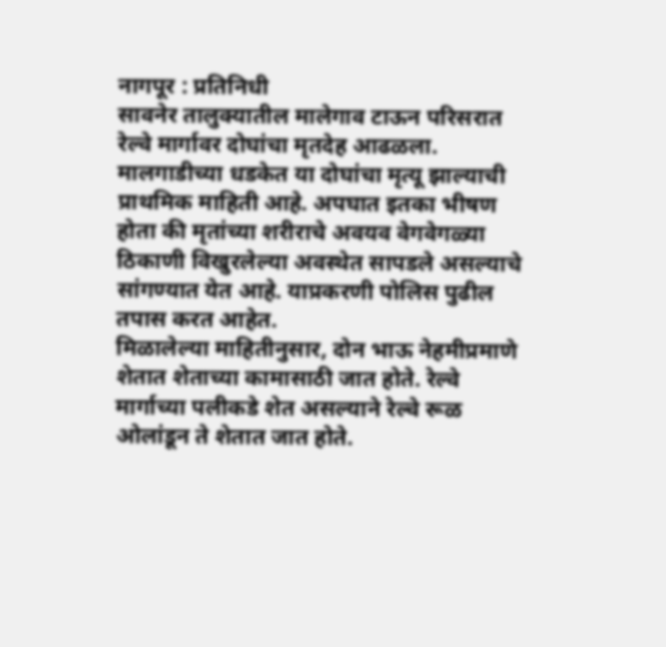नागपूर : प्रतिनिधी
सावनेर तालुक्यातील मालेगाव टाऊन परिसरात रेल्वे मार्गावर दोघांचा मृतदेह आढळला. मालगाडीच्या धडकेत या दोघांचा मृत्यू झाल्याची प्राथमिक माहिती आहे. अपघात इतका भीषण होता की मृतांच्या शरीराचे अवयव वेगवेगळ्या ठिकाणी विखुरलेल्या अवस्थेत सापडले असल्याचे सांगण्यात येत आहे. याप्रकरणी पोलिस पुढील तपास करत आहेत.
मिळालेल्या माहितीनुसार, दोन भाऊ नेहमीप्रमाणे शेतात शेताच्या कामासाठी जात होते. रेल्वे मार्गाच्या पलीकडे शेत असल्याने रेल्वे रूळ ओलांडून ते शेतात जात होते.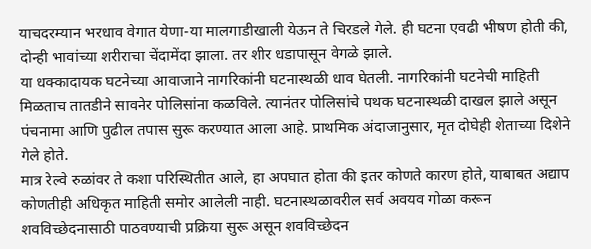याचदरम्यान भरधाव वेगात येणा-या मालगाडीखाली येऊन ते चिरडले गेले. ही घटना एवढी भीषण होती की, दोन्ही भावांच्या शरीराचा चेंदामेंदा झाला. तर शीर धडापासून वेगळे झाले.
या धक्कादायक घटनेच्या आवाजाने नागरिकांनी घटनास्थळी धाव घेतली. नागरिकांनी घटनेची माहिती मिळताच तातडीने सावनेर पोलिसांना कळविले. त्यानंतर पोलिसांचे पथक घटनास्थळी दाखल झाले असून पंचनामा आणि पुढील तपास सुरू करण्यात आला आहे. प्राथमिक अंदाजानुसार, मृत दोघेही शेताच्या दिशेने गेले होते.
मात्र रेल्वे रुळांवर ते कशा परिस्थितीत आले, हा अपघात होता की इतर कोणते कारण होते, याबाबत अद्याप कोणतीही अधिकृत माहिती समोर आलेली नाही. घटनास्थळावरील सर्व अवयव गोळा करून शवविच्छेदनासाठी पाठवण्याची प्रक्रिया सुरू असून शवविच्छेदन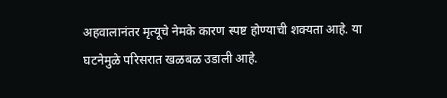अहवालानंतर मृत्यूचे नेमके कारण स्पष्ट होण्याची शक्यता आहे. या घटनेमुळे परिसरात खळबळ उडाली आहे.